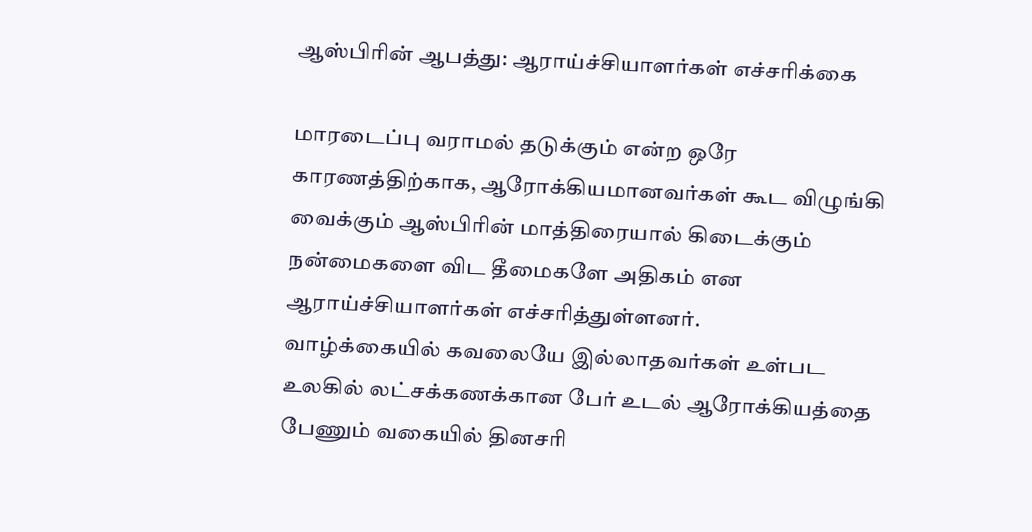ஆஸ்பிரின் ஆபத்து: ஆராய்ச்சியாளர்கள் எச்சரிக்கை

மாரடைப்பு வராமல் தடுக்கும் என்ற ஒரே காரணத்திற்காக, ஆரோக்கியமானவர்கள் கூட விழுங்கி வைக்கும் ஆஸ்பிரின் மாத்திரையால் கிடைக்கும் நன்மைகளை விட தீமைகளே அதிகம் என ஆராய்ச்சியாளர்கள் எச்சரித்துள்ளனர்.
வாழ்க்கையில் கவலையே இல்லாதவர்கள் உள்பட உலகில் லட்சக்கணக்கான பேர் உடல் ஆரோக்கியத்தை பேணும் வகையில் தினசரி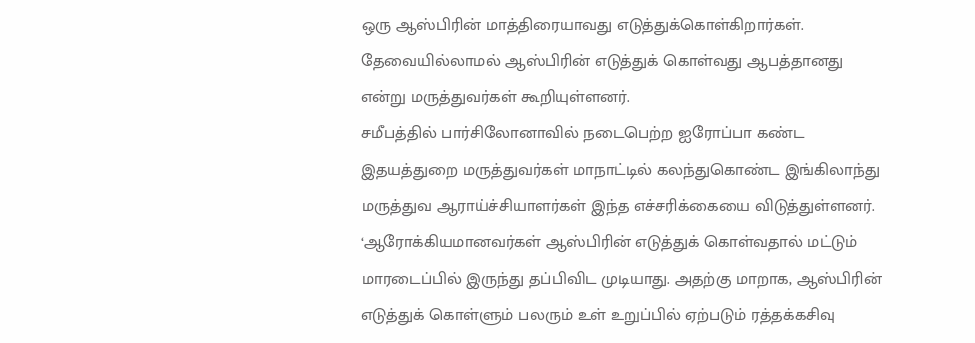ஒரு ஆஸ்பிரின் மாத்திரையாவது எடுத்துக்கொள்கிறார்கள்.
தேவையில்லாமல் ஆஸ்பிரின் எடுத்துக் கொள்வது ஆபத்தானது என்று மருத்துவர்கள் கூறியுள்ளனர்.
சமீபத்தில் பார்சிலோனாவில் நடைபெற்ற ஐரோப்பா கண்ட இதயத்துறை மருத்துவர்கள் மாநாட்டில் கலந்துகொண்ட இங்கிலாந்து மருத்துவ ஆராய்ச்சியாளர்கள் இந்த எச்சரிக்கையை விடுத்துள்ளனர்.
‘ஆரோக்கியமானவர்கள் ஆஸ்பிரின் எடுத்துக் கொள்வதால் மட்டும் மாரடைப்பில் இருந்து தப்பிவிட முடியாது. அதற்கு மாறாக, ஆஸ்பிரின் எடுத்துக் கொள்ளும் பலரும் உள் உறுப்பில் ஏற்படும் ரத்தக்கசிவு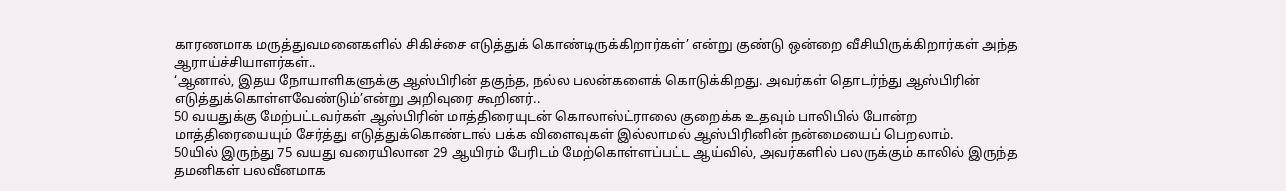காரணமாக மருத்துவமனைகளில் சிகிச்சை எடுத்துக் கொண்டிருக்கிறார்கள்’ என்று குண்டு ஒன்றை வீசியிருக்கிறார்கள் அந்த ஆராய்ச்சியாளர்கள்..
‘ஆனால், இதய நோயாளிகளுக்கு ஆஸ்பிரின் தகுந்த, நல்ல பலன்களைக் கொடுக்கிறது. அவர்கள் தொடர்ந்து ஆஸ்பிரின் எடுத்துக்கொள்ளவேண்டும்’என்று அறிவுரை கூறினர்..
50 வயதுக்கு மேற்பட்டவர்கள் ஆஸ்பிரின் மாத்திரையுடன் கொலாஸ்ட்ராலை குறைக்க உதவும் பாலிபில் போன்ற மாத்திரையையும் சேர்த்து எடுத்துக்கொண்டால் பக்க விளைவுகள் இல்லாமல் ஆஸ்பிரினின் நன்மையைப் பெறலாம்.
50யில் இருந்து 75 வயது வரையிலான 29 ஆயிரம் பேரிடம் மேற்கொள்ளப்பட்ட ஆய்வில், அவர்களில் பலருக்கும் காலில் இருந்த தமனிகள் பலவீனமாக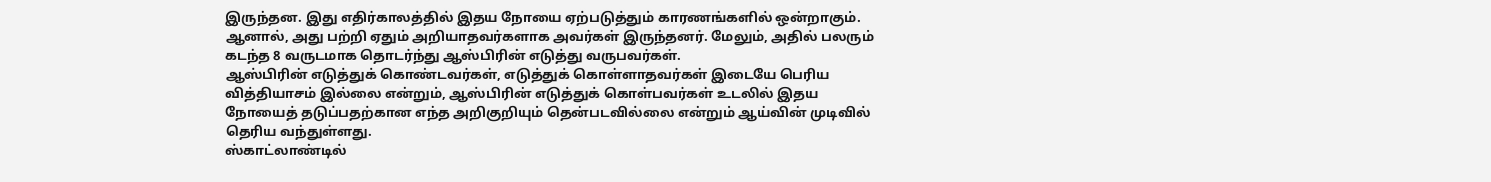இருந்தன. இது எதிர்காலத்தில் இதய நோயை ஏற்படுத்தும் காரணங்களில் ஒன்றாகும். ஆனால், அது பற்றி ஏதும் அறியாதவர்களாக அவர்கள் இருந்தனர். மேலும், அதில் பலரும் கடந்த 8 வருடமாக தொடர்ந்து ஆஸ்பிரின் எடுத்து வருபவர்கள்.
ஆஸ்பிரின் எடுத்துக் கொண்டவர்கள், எடுத்துக் கொள்ளாதவர்கள் இடையே பெரிய வித்தியாசம் இல்லை என்றும், ஆஸ்பிரின் எடுத்துக் கொள்பவர்கள் உடலில் இதய நோயைத் தடுப்பதற்கான எந்த அறிகுறியும் தென்படவில்லை என்றும் ஆய்வின் முடிவில் தெரிய வந்துள்ளது.
ஸ்காட்லாண்டில்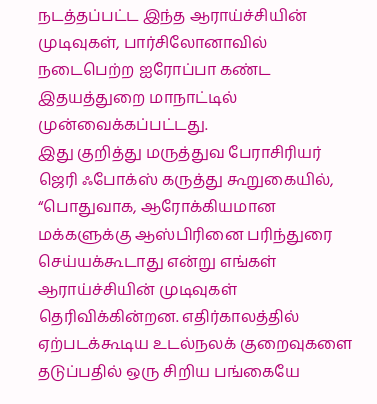நடத்தப்பட்ட இந்த ஆராய்ச்சியின் முடிவுகள், பார்சிலோனாவில் நடைபெற்ற ஐரோப்பா கண்ட இதயத்துறை மாநாட்டில் முன்வைக்கப்பட்டது.
இது குறித்து மருத்துவ பேராசிரியர் ஜெரி ஃபோக்ஸ் கருத்து கூறுகையில், “பொதுவாக, ஆரோக்கியமான மக்களுக்கு ஆஸ்பிரினை பரிந்துரை செய்யக்கூடாது என்று எங்கள் ஆராய்ச்சியின் முடிவுகள் தெரிவிக்கின்றன. எதிர்காலத்தில் ஏற்படக்கூடிய உடல்நலக் குறைவுகளை தடுப்பதில் ஒரு சிறிய பங்கையே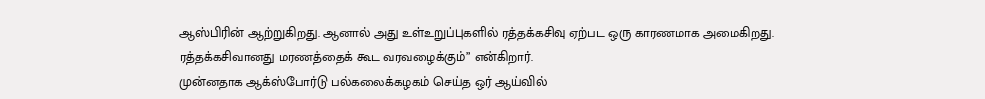ஆஸ்பிரின் ஆற்றுகிறது. ஆனால் அது உள்உறுப்புகளில் ரத்தக்கசிவு ஏற்பட ஒரு காரணமாக அமைகிறது. ரத்தக்கசிவானது மரணத்தைக் கூட வரவழைக்கும்” என்கிறார்.
முன்னதாக ஆக்ஸ்போர்டு பல்கலைக்கழகம் செய்த ஒர் ஆய்வில்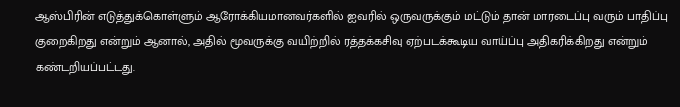ஆஸ்பிரின் எடுத்துக்கொள்ளும் ஆரோக்கியமானவர்களில் ஐவரில் ஒருவருக்கும் மட்டும் தான் மாரடைப்பு வரும் பாதிப்பு குறைகிறது என்றும் ஆனால், அதில் மூவருக்கு வயிற்றில் ரத்தக்கசிவு ஏற்படக்கூடிய வாய்ப்பு அதிகரிக்கிறது என்றும் கண்டறியப்பட்டது.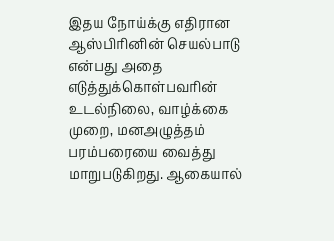இதய நோய்க்கு எதிரான ஆஸ்பிரினின் செயல்பாடு என்பது அதை எடுத்துக்கொள்பவரின் உடல்நிலை, வாழ்க்கை முறை, மனஅழுத்தம் பரம்பரையை வைத்து மாறுபடுகிறது. ஆகையால்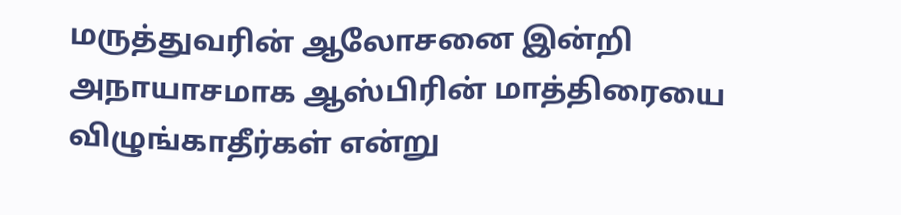மருத்துவரின் ஆலோசனை இன்றி அநாயாசமாக ஆஸ்பிரின் மாத்திரையை விழுங்காதீர்கள் என்று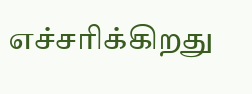எச்சரிக்கிறது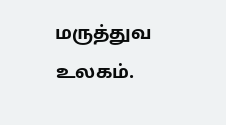மருத்துவ உலகம்.